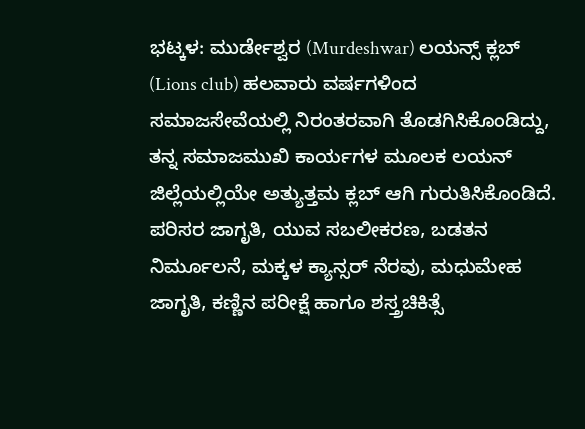ಭಟ್ಕಳ: ಮುರ್ಡೇಶ್ವರ (Murdeshwar) ಲಯನ್ಸ್ ಕ್ಲಬ್ (Lions club) ಹಲವಾರು ವರ್ಷಗಳಿಂದ ಸಮಾಜಸೇವೆಯಲ್ಲಿ ನಿರಂತರವಾಗಿ ತೊಡಗಿಸಿಕೊಂಡಿದ್ದು, ತನ್ನ ಸಮಾಜಮುಖಿ ಕಾರ್ಯಗಳ ಮೂಲಕ ಲಯನ್ ಜಿಲ್ಲೆಯಲ್ಲಿಯೇ ಅತ್ಯುತ್ತಮ ಕ್ಲಬ್ ಆಗಿ ಗುರುತಿಸಿಕೊಂಡಿದೆ. ಪರಿಸರ ಜಾಗೃತಿ, ಯುವ ಸಬಲೀಕರಣ, ಬಡತನ ನಿರ್ಮೂಲನೆ, ಮಕ್ಕಳ ಕ್ಯಾನ್ಸರ್ ನೆರವು, ಮಧುಮೇಹ ಜಾಗೃತಿ, ಕಣ್ಣಿನ ಪರೀಕ್ಷೆ ಹಾಗೂ ಶಸ್ತ್ರಚಿಕಿತ್ಸೆ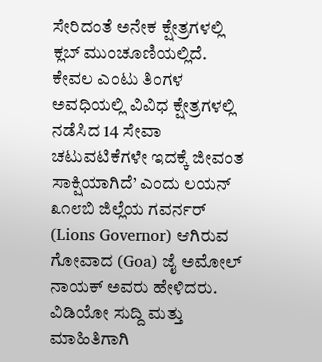ಸೇರಿದಂತೆ ಅನೇಕ ಕ್ಷೇತ್ರಗಳಲ್ಲಿ ಕ್ಲಬ್ ಮುಂಚೂಣಿಯಲ್ಲಿದೆ. ಕೇವಲ ಎಂಟು ತಿಂಗಳ ಅವಧಿಯಲ್ಲಿ ವಿವಿಧ ಕ್ಷೇತ್ರಗಳಲ್ಲಿ ನಡೆಸಿದ 14 ಸೇವಾ ಚಟುವಟಿಕೆಗಳೇ ಇದಕ್ಕೆ ಜೀವಂತ ಸಾಕ್ಷಿಯಾಗಿದೆ’ ಎಂದು ಲಯನ್ ೩೧೮ಬಿ ಜಿಲ್ಲೆಯ ಗವರ್ನರ್ (Lions Governor) ಆಗಿರುವ ಗೋವಾದ (Goa) ಜೈ ಅಮೋಲ್ ನಾಯಕ್ ಅವರು ಹೇಳಿದರು.
ವಿಡಿಯೋ ಸುದ್ದಿ ಮತ್ತು ಮಾಹಿತಿಗಾಗಿ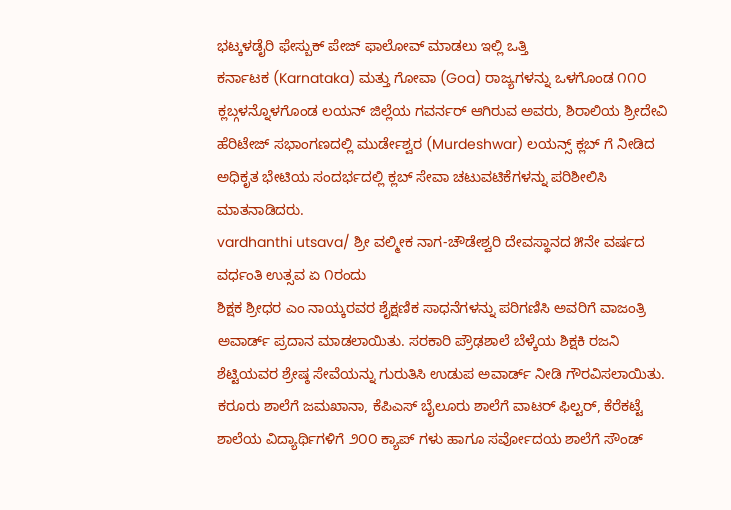ಭಟ್ಕಳಡೈರಿ ಫೇಸ್ಬುಕ್ ಪೇಜ್ ಫಾಲೋವ್ ಮಾಡಲು ಇಲ್ಲಿ ಒತ್ತಿ
ಕರ್ನಾಟಕ (Karnataka) ಮತ್ತು ಗೋವಾ (Goa) ರಾಜ್ಯಗಳನ್ನು ಒಳಗೊಂಡ ೧೧೦ ಕ್ಲಬ್ಗಳನ್ನೊಳಗೊಂಡ ಲಯನ್ ಜಿಲ್ಲೆಯ ಗವರ್ನರ್ ಆಗಿರುವ ಅವರು, ಶಿರಾಲಿಯ ಶ್ರೀದೇವಿ ಹೆರಿಟೇಜ್ ಸಭಾಂಗಣದಲ್ಲಿ ಮುರ್ಡೇಶ್ವರ (Murdeshwar) ಲಯನ್ಸ್ ಕ್ಲಬ್ ಗೆ ನೀಡಿದ ಅಧಿಕೃತ ಭೇಟಿಯ ಸಂದರ್ಭದಲ್ಲಿ ಕ್ಲಬ್ ಸೇವಾ ಚಟುವಟಿಕೆಗಳನ್ನು ಪರಿಶೀಲಿಸಿ ಮಾತನಾಡಿದರು.
vardhanthi utsava/ ಶ್ರೀ ವಲ್ಮೀಕ ನಾಗ-ಚೌಡೇಶ್ವರಿ ದೇವಸ್ಥಾನದ ೫ನೇ ವರ್ಷದ ವರ್ಧಂತಿ ಉತ್ಸವ ಏ ೧ರಂದು
ಶಿಕ್ಷಕ ಶ್ರೀಧರ ಎಂ ನಾಯ್ಕರವರ ಶೈಕ್ಷಣಿಕ ಸಾಧನೆಗಳನ್ನು ಪರಿಗಣಿಸಿ ಅವರಿಗೆ ವಾಜಂತ್ರಿ ಅವಾರ್ಡ್ ಪ್ರದಾನ ಮಾಡಲಾಯಿತು. ಸರಕಾರಿ ಪ್ರೌಢಶಾಲೆ ಬೆಳ್ಕೆಯ ಶಿಕ್ಷಕಿ ರಜನಿ ಶೆಟ್ಟಿಯವರ ಶ್ರೇಷ್ಠ ಸೇವೆಯನ್ನು ಗುರುತಿಸಿ ಉಡುಪ ಅವಾರ್ಡ್ ನೀಡಿ ಗೌರವಿಸಲಾಯಿತು. ಕರೂರು ಶಾಲೆಗೆ ಜಮಖಾನಾ, ಕೆಪಿಎಸ್ ಬೈಲೂರು ಶಾಲೆಗೆ ವಾಟರ್ ಫಿಲ್ಟರ್, ಕೆರೆಕಟ್ಟೆ ಶಾಲೆಯ ವಿದ್ಯಾರ್ಥಿಗಳಿಗೆ ೨೦೦ ಕ್ಯಾಪ್ ಗಳು ಹಾಗೂ ಸರ್ವೋದಯ ಶಾಲೆಗೆ ಸೌಂಡ್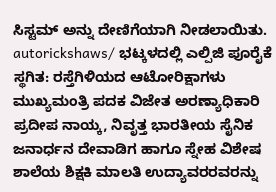ಸಿಸ್ಟಮ್ ಅನ್ನು ದೇಣಿಗೆಯಾಗಿ ನೀಡಲಾಯಿತು.
autorickshaws/ ಭಟ್ಕಳದಲ್ಲಿ ಎಲ್ಪಿಜಿ ಪೂರೈಕೆ ಸ್ಥಗಿತ: ರಸ್ತೆಗಿಳಿಯದ ಆಟೋರಿಕ್ಷಾಗಳು
ಮುಖ್ಯಮಂತ್ರಿ ಪದಕ ವಿಜೇತ ಅರಣ್ಯಾಧಿಕಾರಿ ಪ್ರದೀಪ ನಾಯ್ಕ, ನಿವೃತ್ತ ಭಾರತೀಯ ಸೈನಿಕ ಜನಾರ್ಧನ ದೇವಾಡಿಗ ಹಾಗೂ ಸ್ನೇಹ ವಿಶೇಷ ಶಾಲೆಯ ಶಿಕ್ಷಕಿ ಮಾಲತಿ ಉದ್ಯಾವರರವರನ್ನು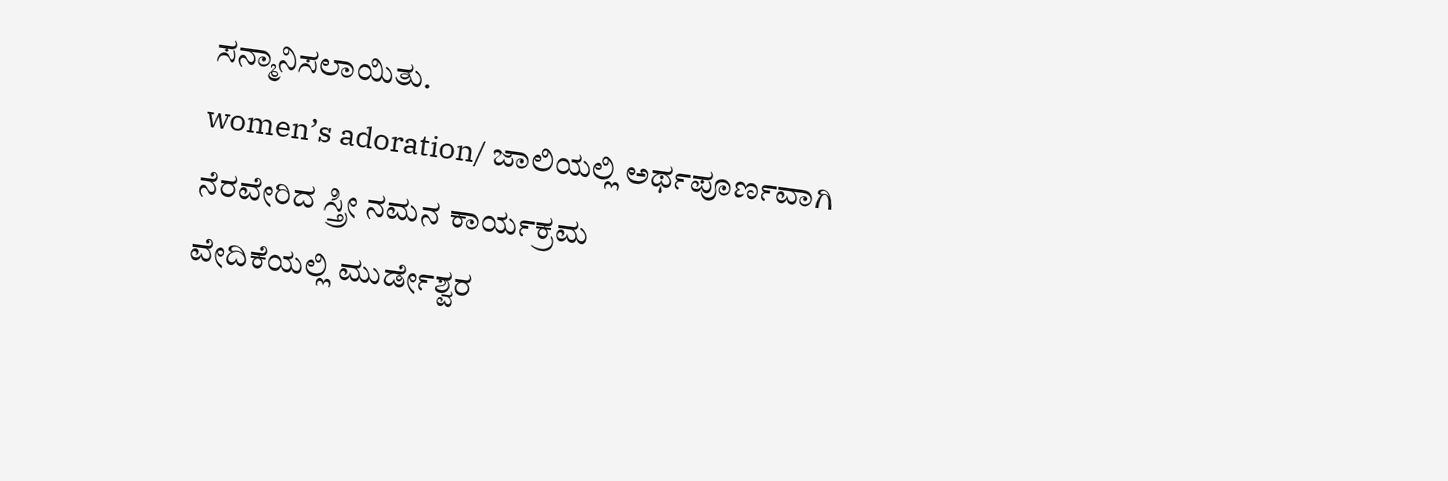ಸನ್ಮಾನಿಸಲಾಯಿತು.
women’s adoration/ ಜಾಲಿಯಲ್ಲಿ ಅರ್ಥಪೂರ್ಣವಾಗಿ ನೆರವೇರಿದ ಸ್ತ್ರೀ ನಮನ ಕಾರ್ಯಕ್ರಮ
ವೇದಿಕೆಯಲ್ಲಿ ಮುರ್ಡೇಶ್ವರ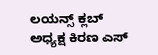ಲಯನ್ಸ್ ಕ್ಲಬ್ ಅಧ್ಯಕ್ಷ ಕಿರಣ ಎಸ್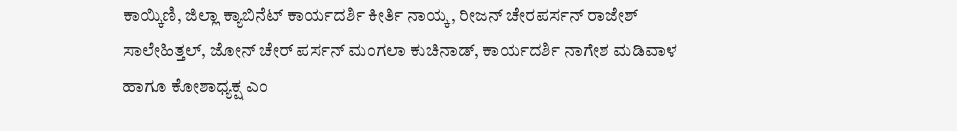ಕಾಯ್ಕಿಣಿ, ಜಿಲ್ಲಾ ಕ್ಯಾಬಿನೆಟ್ ಕಾರ್ಯದರ್ಶಿ ಕೀರ್ತಿ ನಾಯ್ಕ, ರೀಜನ್ ಚೇರಪರ್ಸನ್ ರಾಜೇಶ್ ಸಾಲೇಹಿತ್ತಲ್, ಜೋನ್ ಚೇರ್ ಪರ್ಸನ್ ಮಂಗಲಾ ಕುಚಿನಾಡ್, ಕಾರ್ಯದರ್ಶಿ ನಾಗೇಶ ಮಡಿವಾಳ ಹಾಗೂ ಕೋಶಾಧ್ಯಕ್ಷ ಎಂ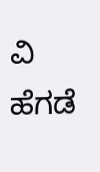ವಿ ಹೆಗಡೆ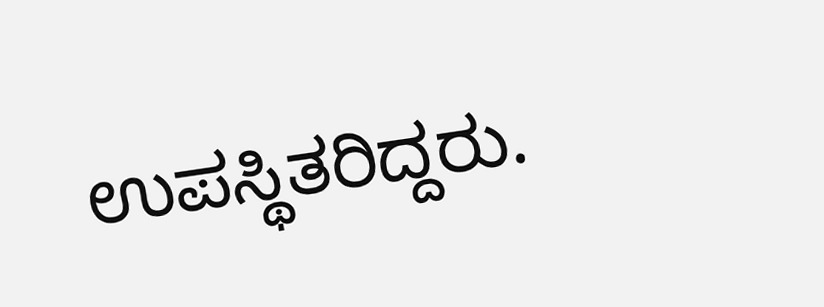ಉಪಸ್ಥಿತರಿದ್ದರು.